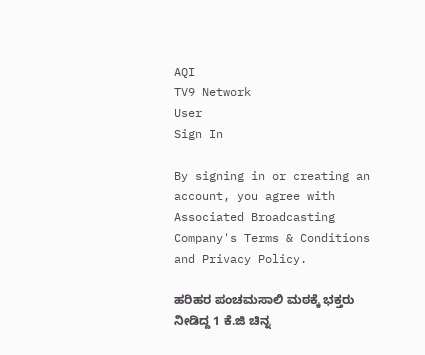AQI
TV9 Network
User
Sign In

By signing in or creating an account, you agree with Associated Broadcasting Company's Terms & Conditions and Privacy Policy.

ಹರಿಹರ ಪಂಚಮಸಾಲಿ ಮಠಕ್ಕೆ ಭಕ್ತರು ನೀಡಿದ್ದ 1 ಕೆ.ಜಿ ಚಿನ್ನ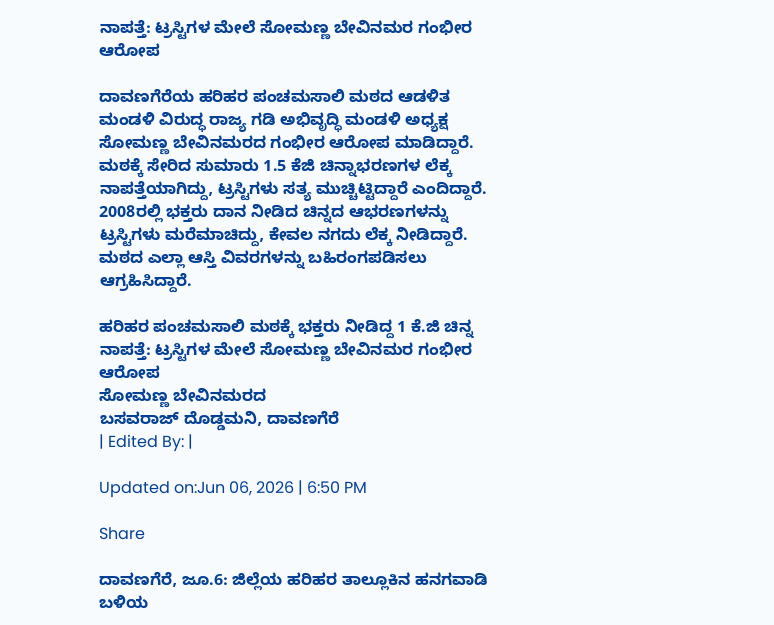ನಾಪತ್ತೆ: ಟ್ರಸ್ಟಿಗಳ ಮೇಲೆ ಸೋಮಣ್ಣ ಬೇವಿನಮರ ಗಂಭೀರ ಆರೋಪ

ದಾವಣಗೆರೆಯ ಹರಿಹರ ಪಂಚಮಸಾಲಿ ಮಠದ ಆಡಳಿತ ಮಂಡಳಿ ವಿರುದ್ಧ ರಾಜ್ಯ ಗಡಿ ಅಭಿವೃದ್ಧಿ ಮಂಡಳಿ ಅಧ್ಯಕ್ಷ ಸೋಮಣ್ಣ ಬೇವಿನಮರದ ಗಂಭೀರ ಆರೋಪ ಮಾಡಿದ್ದಾರೆ. ಮಠಕ್ಕೆ ಸೇರಿದ ಸುಮಾರು 1.5 ಕೆಜಿ ಚಿನ್ನಾಭರಣಗಳ ಲೆಕ್ಕ ನಾಪತ್ತೆಯಾಗಿದ್ದು, ಟ್ರಸ್ಟಿಗಳು ಸತ್ಯ ಮುಚ್ಚಿಟ್ಟಿದ್ದಾರೆ ಎಂದಿದ್ದಾರೆ. 2008ರಲ್ಲಿ ಭಕ್ತರು ದಾನ ನೀಡಿದ ಚಿನ್ನದ ಆಭರಣಗಳನ್ನು ಟ್ರಸ್ಟಿಗಳು ಮರೆಮಾಚಿದ್ದು, ಕೇವಲ ನಗದು ಲೆಕ್ಕ ನೀಡಿದ್ದಾರೆ. ಮಠದ ಎಲ್ಲಾ ಆಸ್ತಿ ವಿವರಗಳನ್ನು ಬಹಿರಂಗಪಡಿಸಲು ಆಗ್ರಹಿಸಿದ್ದಾರೆ.

ಹರಿಹರ ಪಂಚಮಸಾಲಿ ಮಠಕ್ಕೆ ಭಕ್ತರು ನೀಡಿದ್ದ 1 ಕೆ.ಜಿ ಚಿನ್ನ ನಾಪತ್ತೆ: ಟ್ರಸ್ಟಿಗಳ ಮೇಲೆ ಸೋಮಣ್ಣ ಬೇವಿನಮರ ಗಂಭೀರ ಆರೋಪ
ಸೋಮಣ್ಣ ಬೇವಿನಮರದ
ಬಸವರಾಜ್ ದೊಡ್ಡಮನಿ, ದಾವಣಗೆರೆ
| Edited By: |

Updated on:Jun 06, 2026 | 6:50 PM

Share

ದಾವಣಗೆರೆ, ಜೂ.6: ಜಿಲ್ಲೆಯ ಹರಿಹರ ತಾಲ್ಲೂಕಿನ ಹನಗವಾಡಿ ಬಳಿಯ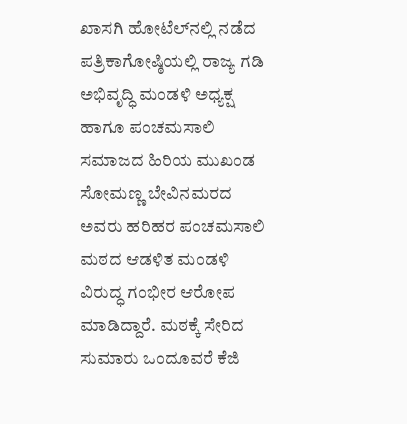ಖಾಸಗಿ ಹೋಟೆಲ್‌ನಲ್ಲಿ ನಡೆದ ಪತ್ರಿಕಾಗೋಷ್ಠಿಯಲ್ಲಿ ರಾಜ್ಯ ಗಡಿ ಅಭಿವೃದ್ಧಿ ಮಂಡಳಿ ಅಧ್ಯಕ್ಷ ಹಾಗೂ ಪಂಚಮಸಾಲಿ ಸಮಾಜದ ಹಿರಿಯ ಮುಖಂಡ ಸೋಮಣ್ಣ ಬೇವಿನಮರದ ಅವರು ಹರಿಹರ ಪಂಚಮಸಾಲಿ ಮಠದ ಆಡಳಿತ ಮಂಡಳಿ ವಿರುದ್ಧ ಗಂಭೀರ ಆರೋಪ ಮಾಡಿದ್ದಾರೆ. ಮಠಕ್ಕೆ ಸೇರಿದ ಸುಮಾರು ಒಂದೂವರೆ ಕೆಜಿ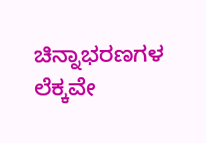ಚಿನ್ನಾಭರಣಗಳ ಲೆಕ್ಕವೇ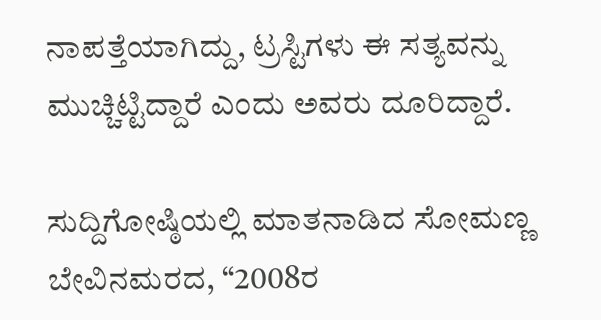ನಾಪತ್ತೆಯಾಗಿದ್ದು, ಟ್ರಸ್ಟಿಗಳು ಈ ಸತ್ಯವನ್ನು ಮುಚ್ಚಿಟ್ಟಿದ್ದಾರೆ ಎಂದು ಅವರು ದೂರಿದ್ದಾರೆ.

ಸುದ್ದಿಗೋಷ್ಠಿಯಲ್ಲಿ ಮಾತನಾಡಿದ ಸೋಮಣ್ಣ ಬೇವಿನಮರದ, “2008ರ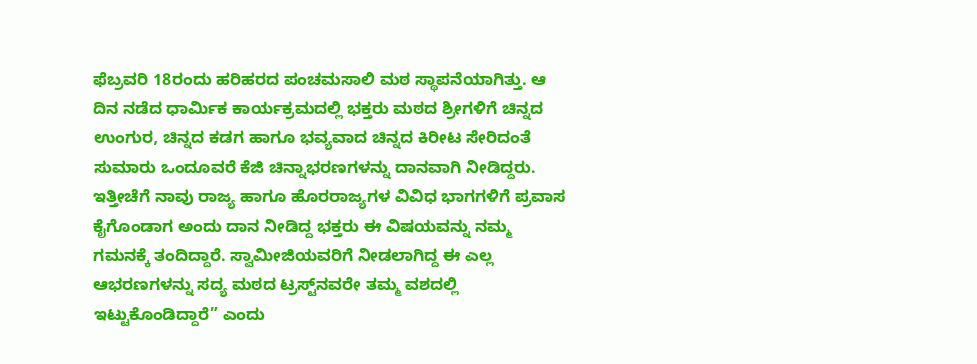ಫೆಬ್ರವರಿ 18ರಂದು ಹರಿಹರದ ಪಂಚಮಸಾಲಿ ಮಠ ಸ್ಥಾಪನೆಯಾಗಿತ್ತು. ಆ ದಿನ ನಡೆದ ಧಾರ್ಮಿಕ ಕಾರ್ಯಕ್ರಮದಲ್ಲಿ ಭಕ್ತರು ಮಠದ ಶ್ರೀಗಳಿಗೆ ಚಿನ್ನದ ಉಂಗುರ, ಚಿನ್ನದ ಕಡಗ ಹಾಗೂ ಭವ್ಯವಾದ ಚಿನ್ನದ ಕಿರೀಟ ಸೇರಿದಂತೆ ಸುಮಾರು ಒಂದೂವರೆ ಕೆಜಿ ಚಿನ್ನಾಭರಣಗಳನ್ನು ದಾನವಾಗಿ ನೀಡಿದ್ದರು. ಇತ್ತೀಚೆಗೆ ನಾವು ರಾಜ್ಯ ಹಾಗೂ ಹೊರರಾಜ್ಯಗಳ ವಿವಿಧ ಭಾಗಗಳಿಗೆ ಪ್ರವಾಸ ಕೈಗೊಂಡಾಗ ಅಂದು ದಾನ ನೀಡಿದ್ದ ಭಕ್ತರು ಈ ವಿಷಯವನ್ನು ನಮ್ಮ ಗಮನಕ್ಕೆ ತಂದಿದ್ದಾರೆ. ಸ್ವಾಮೀಜಿಯವರಿಗೆ ನೀಡಲಾಗಿದ್ದ ಈ ಎಲ್ಲ ಆಭರಣಗಳನ್ನು ಸದ್ಯ ಮಠದ ಟ್ರಸ್ಟ್‌ನವರೇ ತಮ್ಮ ವಶದಲ್ಲಿ ಇಟ್ಟುಕೊಂಡಿದ್ದಾರೆ” ಎಂದು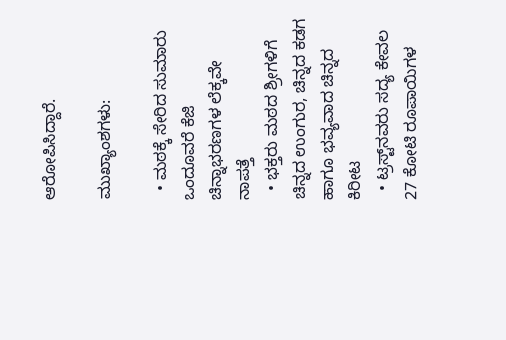ಆರೋಪಿಸಿದ್ದಾರೆ.

ಮುಖ್ಯಾಂಶಗಳು:

  • ಮಠಕ್ಕೆ ಸೇರಿದ ಸುಮಾರು ಒಂದೂವರೆ ಕೆಜಿ ಚಿನ್ನಾಭರಣಗಳ ಲೆಕ್ಕವೇ ನಾಪತ್ತೆ
  • ಭಕ್ತರು ಮಠದ ಶ್ರೀಗಳಿಗೆ ಚಿನ್ನದ ಉಂಗುರ, ಚಿನ್ನದ ಕಡಗ ಹಾಗೂ ಭವ್ಯವಾದ ಚಿನ್ನದ ಕಿರೀಟ
  • ಟ್ರಸ್ಟ್‌ನವರು ಸದ್ಯ ಕೇವಲ 27 ಕೋಟಿ ರೂಪಾಯಿಗಳ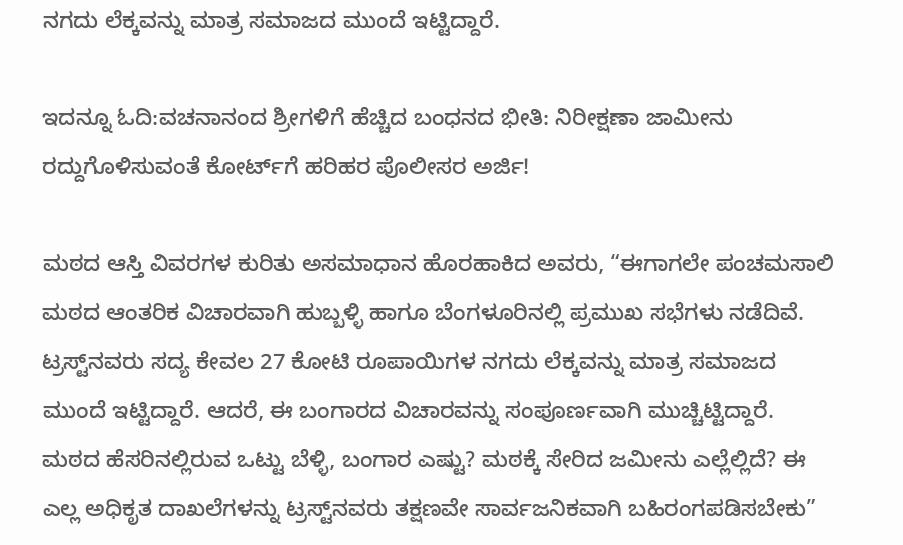ನಗದು ಲೆಕ್ಕವನ್ನು ಮಾತ್ರ ಸಮಾಜದ ಮುಂದೆ ಇಟ್ಟಿದ್ದಾರೆ.

ಇದನ್ನೂ ಓದಿ:ವಚನಾನಂದ ಶ್ರೀಗಳಿಗೆ ಹೆಚ್ಚಿದ ಬಂಧನದ ಭೀತಿ: ನಿರೀಕ್ಷಣಾ ಜಾಮೀನು ರದ್ದುಗೊಳಿಸುವಂತೆ ಕೋರ್ಟ್‌ಗೆ ಹರಿಹರ ಪೊಲೀಸರ ಅರ್ಜಿ!

ಮಠದ ಆಸ್ತಿ ವಿವರಗಳ ಕುರಿತು ಅಸಮಾಧಾನ ಹೊರಹಾಕಿದ ಅವರು, “ಈಗಾಗಲೇ ಪಂಚಮಸಾಲಿ ಮಠದ ಆಂತರಿಕ ವಿಚಾರವಾಗಿ ಹುಬ್ಬಳ್ಳಿ ಹಾಗೂ ಬೆಂಗಳೂರಿನಲ್ಲಿ ಪ್ರಮುಖ ಸಭೆಗಳು ನಡೆದಿವೆ. ಟ್ರಸ್ಟ್‌ನವರು ಸದ್ಯ ಕೇವಲ 27 ಕೋಟಿ ರೂಪಾಯಿಗಳ ನಗದು ಲೆಕ್ಕವನ್ನು ಮಾತ್ರ ಸಮಾಜದ ಮುಂದೆ ಇಟ್ಟಿದ್ದಾರೆ. ಆದರೆ, ಈ ಬಂಗಾರದ ವಿಚಾರವನ್ನು ಸಂಪೂರ್ಣವಾಗಿ ಮುಚ್ಚಿಟ್ಟಿದ್ದಾರೆ. ಮಠದ ಹೆಸರಿನಲ್ಲಿರುವ ಒಟ್ಟು ಬೆಳ್ಳಿ, ಬಂಗಾರ ಎಷ್ಟು? ಮಠಕ್ಕೆ ಸೇರಿದ ಜಮೀನು ಎಲ್ಲೆಲ್ಲಿದೆ? ಈ ಎಲ್ಲ ಅಧಿಕೃತ ದಾಖಲೆಗಳನ್ನು ಟ್ರಸ್ಟ್‌ನವರು ತಕ್ಷಣವೇ ಸಾರ್ವಜನಿಕವಾಗಿ ಬಹಿರಂಗಪಡಿಸಬೇಕು”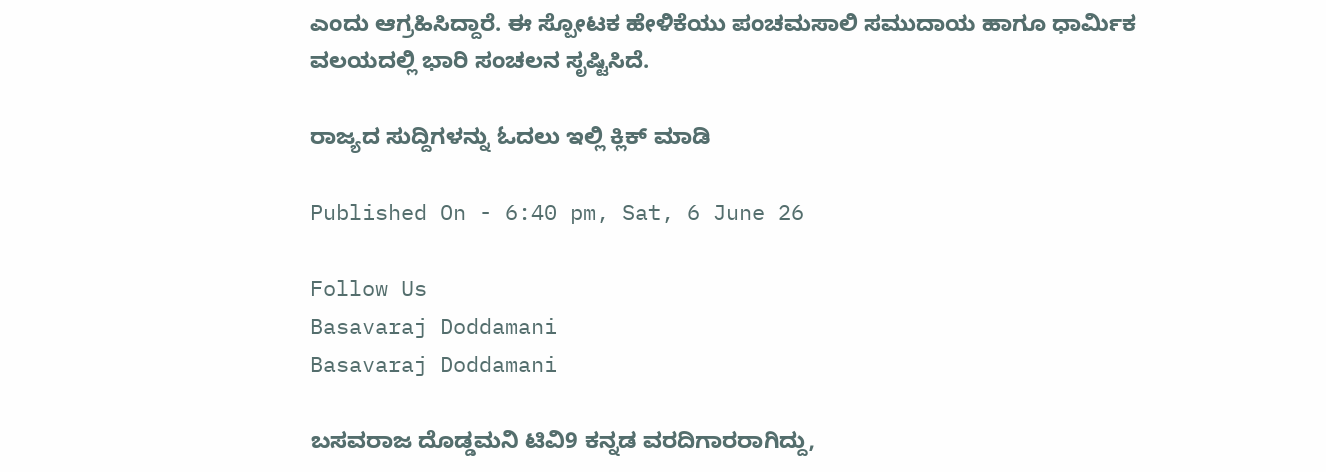ಎಂದು ಆಗ್ರಹಿಸಿದ್ದಾರೆ. ಈ ಸ್ಪೋಟಕ ಹೇಳಿಕೆಯು ಪಂಚಮಸಾಲಿ ಸಮುದಾಯ ಹಾಗೂ ಧಾರ್ಮಿಕ ವಲಯದಲ್ಲಿ ಭಾರಿ ಸಂಚಲನ ಸೃಷ್ಟಿಸಿದೆ.

ರಾಜ್ಯದ ಸುದ್ದಿಗಳನ್ನು ಓದಲು ಇಲ್ಲಿ ಕ್ಲಿಕ್ ಮಾಡಿ

Published On - 6:40 pm, Sat, 6 June 26

Follow Us
Basavaraj Doddamani
Basavaraj Doddamani

ಬಸವರಾಜ ದೊಡ್ಡಮನಿ ಟಿವಿ9 ಕನ್ನಡ ವರದಿಗಾರರಾಗಿದ್ದು,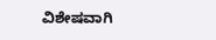ವಿಶೇಷವಾಗಿ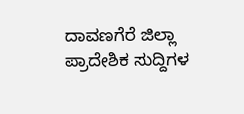ದಾವಣಗೆರೆ ಜಿಲ್ಲಾ ಪ್ರಾದೇಶಿಕ ಸುದ್ದಿಗಳ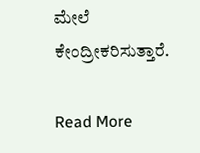ಮೇಲೆ ಕೇಂದ್ರೀಕರಿಸುತ್ತಾರೆ.

Read More